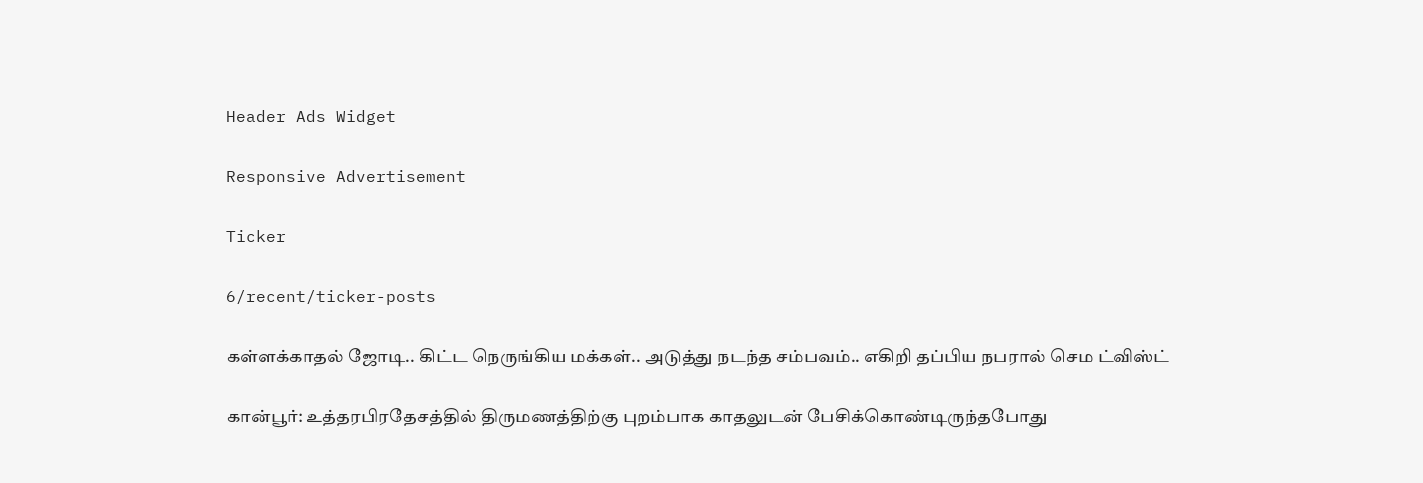Header Ads Widget

Responsive Advertisement

Ticker

6/recent/ticker-posts

கள்ளக்காதல் ஜோடி.. கிட்ட நெருங்கிய மக்கள்.. அடுத்து நடந்த சம்பவம்.. எகிறி தப்பிய நபரால் செம ட்விஸ்ட்

கான்பூர்: உத்தரபிரதேசத்தில் திருமணத்திற்கு புறம்பாக காதலுடன் பேசிக்கொண்டிருந்தபோது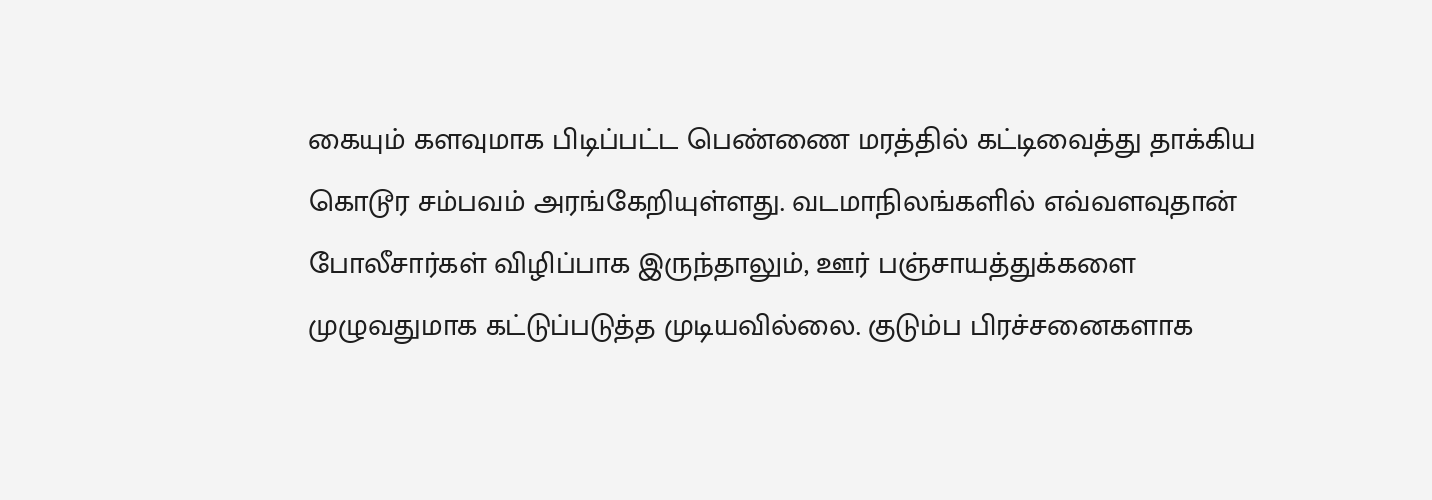கையும் களவுமாக பிடிப்பட்ட பெண்ணை மரத்தில் கட்டிவைத்து தாக்கிய கொடூர சம்பவம் அரங்கேறியுள்ளது. வடமாநிலங்களில் எவ்வளவுதான் போலீசார்கள் விழிப்பாக இருந்தாலும், ஊர் பஞ்சாயத்துக்களை முழுவதுமாக கட்டுப்படுத்த முடியவில்லை. குடும்ப பிரச்சனைகளாக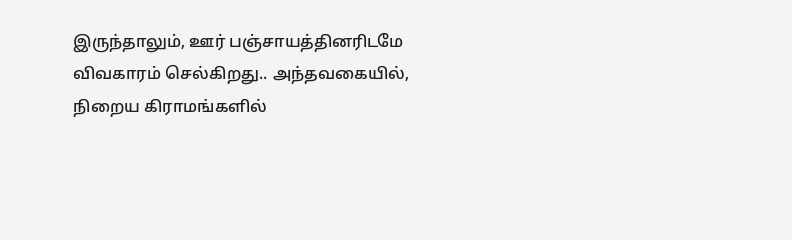இருந்தாலும், ஊர் பஞ்சாயத்தினரிடமே விவகாரம் செல்கிறது.. அந்தவகையில், நிறைய கிராமங்களில்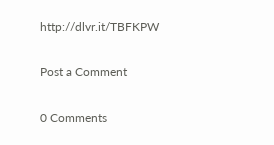http://dlvr.it/TBFKPW

Post a Comment

0 Comments